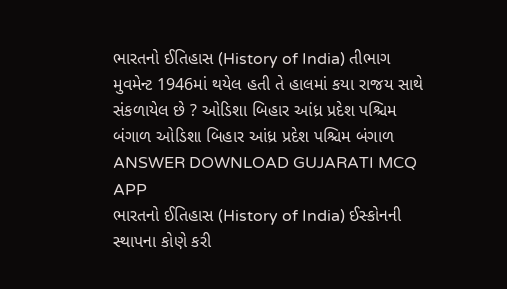ભારતનો ઈતિહાસ (History of India) તીભાગ મુવમેન્ટ 1946માં થયેલ હતી તે હાલમાં કયા રાજય સાથે સંકળાયેલ છે ? ઓડિશા બિહાર આંધ્ર પ્રદેશ પશ્ચિમ બંગાળ ઓડિશા બિહાર આંધ્ર પ્રદેશ પશ્ચિમ બંગાળ ANSWER DOWNLOAD GUJARATI MCQ APP
ભારતનો ઈતિહાસ (History of India) ઈસ્કોનની સ્થાપના કોણે કરી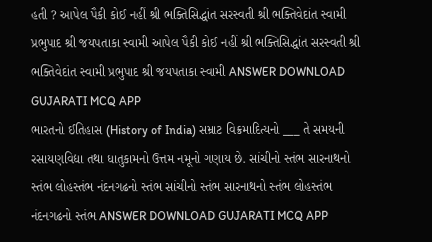હતી ? આપેલ પૈકી કોઈ નહીં શ્રી ભક્તિસિદ્ધાંત સરસ્વતી શ્રી ભક્તિવેદાંત સ્વામી પ્રભુપાદ શ્રી જયપતાકા સ્વામી આપેલ પૈકી કોઈ નહીં શ્રી ભક્તિસિદ્ધાંત સરસ્વતી શ્રી ભક્તિવેદાંત સ્વામી પ્રભુપાદ શ્રી જયપતાકા સ્વામી ANSWER DOWNLOAD GUJARATI MCQ APP
ભારતનો ઈતિહાસ (History of India) સમ્રાટ વિક્રમાદિત્યનો ___ તે સમયની રસાયણવિદ્યા તથા ધાતુકામનો ઉત્તમ નમૂનો ગણાય છે. સાંચીનો સ્તંભ સારનાથનો સ્તંભ લોહસ્તંભ નંદનગઢનો સ્તંભ સાંચીનો સ્તંભ સારનાથનો સ્તંભ લોહસ્તંભ નંદનગઢનો સ્તંભ ANSWER DOWNLOAD GUJARATI MCQ APP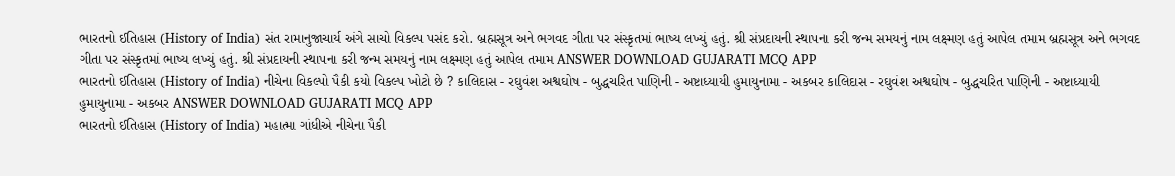ભારતનો ઈતિહાસ (History of India) સંત રામાનુજાચાર્ય અંગે સાચો વિકલ્પ પસંદ કરો. બ્રહ્મસૂત્ર અને ભગવદ ગીતા પર સંસ્કૃતમાં ભાષ્ય લખ્યું હતું. શ્રી સંપ્રદાયની સ્થાપના કરી જન્મ સમયનું નામ લક્ષ્મણ હતું આપેલ તમામ બ્રહ્મસૂત્ર અને ભગવદ ગીતા પર સંસ્કૃતમાં ભાષ્ય લખ્યું હતું. શ્રી સંપ્રદાયની સ્થાપના કરી જન્મ સમયનું નામ લક્ષ્મણ હતું આપેલ તમામ ANSWER DOWNLOAD GUJARATI MCQ APP
ભારતનો ઈતિહાસ (History of India) નીચેના વિકલ્પો પૈકી કયો વિકલ્પ ખોટો છે ? કાલિદાસ - રઘુવંશ અશ્વઘોષ - બુદ્ધચરિત પાણિની - અષ્ટાધ્યાયી હુમાયુનામા - અકબર કાલિદાસ - રઘુવંશ અશ્વઘોષ - બુદ્ધચરિત પાણિની - અષ્ટાધ્યાયી હુમાયુનામા - અકબર ANSWER DOWNLOAD GUJARATI MCQ APP
ભારતનો ઈતિહાસ (History of India) મહાત્મા ગાંધીએ નીચેના પૈકી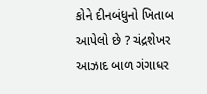કોને દીનબંધુનો ખિતાબ આપેલો છે ? ચંદ્રશેખર આઝાદ બાળ ગંગાધર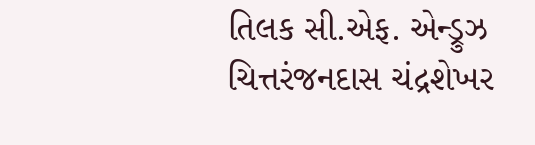તિલક સી.એફ. એન્ડ્રુઝ ચિત્તરંજનદાસ ચંદ્રશેખર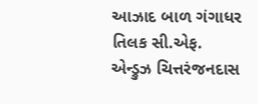આઝાદ બાળ ગંગાધર તિલક સી.એફ. એન્ડ્રુઝ ચિત્તરંજનદાસ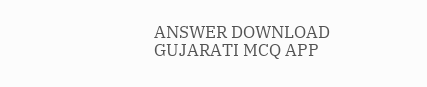ANSWER DOWNLOAD GUJARATI MCQ APP